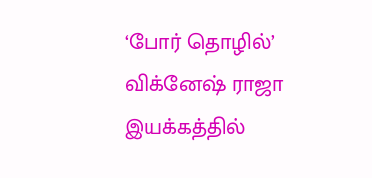‘போர் தொழில்’ விக்னேஷ் ராஜா இயக்கத்தில்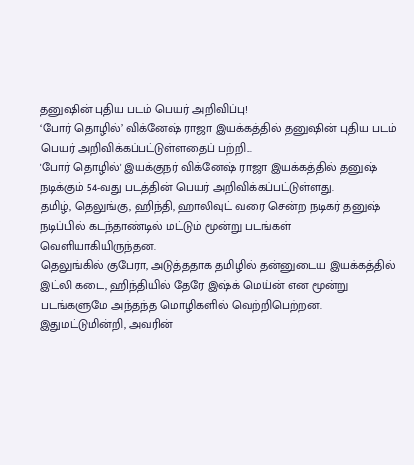தனுஷின் புதிய படம் பெயர் அறிவிப்பு!
‘போர் தொழில்’ விக்னேஷ் ராஜா இயக்கத்தில் தனுஷின் புதிய படம் பெயர் அறிவிக்கப்பட்டுள்ளதைப் பற்றி...
'போர் தொழில்' இயக்குநர் விக்னேஷ் ராஜா இயக்கத்தில் தனுஷ் நடிக்கும் 54-வது படத்தின் பெயர் அறிவிக்கப்பட்டுள்ளது.
தமிழ், தெலுங்கு, ஹிந்தி, ஹாலிவுட் வரை சென்ற நடிகர் தனுஷ் நடிப்பில் கடந்தாண்டில் மட்டும் மூன்று படங்கள் வெளியாகியிருந்தன.
தெலுங்கில் குபேரா, அடுத்ததாக தமிழில் தன்னுடைய இயக்கத்தில் இட்லி கடை, ஹிந்தியில் தேரே இஷ்க் மெய்ன் என மூன்று படங்களுமே அந்தந்த மொழிகளில் வெற்றிபெற்றன. இதுமட்டுமின்றி, அவரின்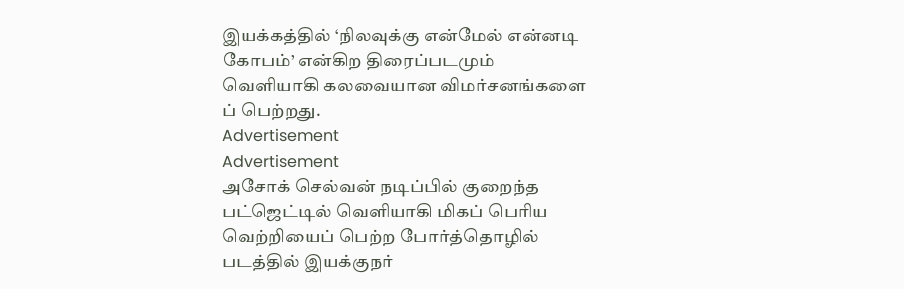இயக்கத்தில் ‘நிலவுக்கு என்மேல் என்னடி கோபம்’ என்கிற திரைப்படமும் வெளியாகி கலவையான விமர்சனங்களை ப் பெற்றது.
Advertisement
Advertisement
அசோக் செல்வன் நடிப்பில் குறைந்த பட்ஜெட்டில் வெளியாகி மிகப் பெரிய வெற்றியைப் பெற்ற போர்த்தொழில் படத்தில் இயக்குநர்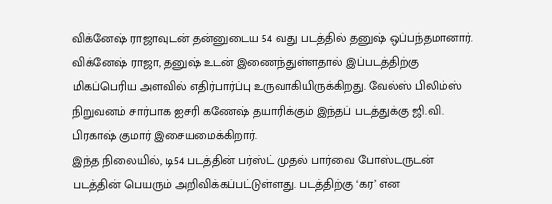விக்னேஷ் ராஜாவுடன் தன்னுடைய 54 வது படத்தில் தனுஷ் ஒப்பந்தமானார்.
விக்னேஷ் ராஜா, தனுஷ் உடன் இணைந்துள்ளதால் இப்படத்திற்கு மிகப்பெரிய அளவில் எதிர்பார்ப்பு உருவாகியிருக்கிறது. வேல்ஸ் பிலிம்ஸ் நிறுவனம் சார்பாக ஐசரி கணேஷ் தயாரிக்கும் இந்தப் படத்துக்கு ஜி.வி. பிரகாஷ் குமார் இசையமைக்கிறார்.
இந்த நிலையில், டி54 படத்தின் பர்ஸ்ட் முதல் பார்வை போஸ்டருடன் படத்தின் பெயரும் அறிவிக்கப்பட்டுள்ளது. படத்திற்கு ‘கர’ என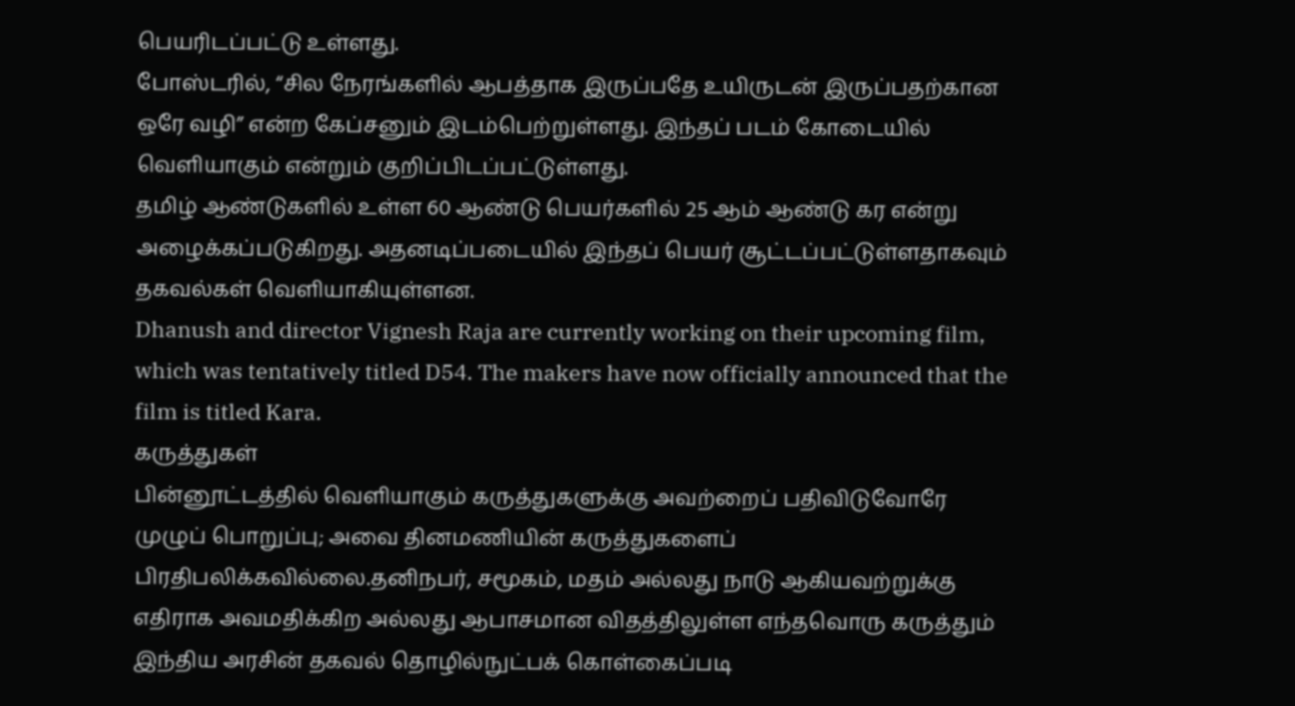பெயரிடப்பட்டு உள்ளது.
போஸ்டரில், “சில நேரங்களில் ஆபத்தாக இருப்பதே உயிருடன் இருப்பதற்கான ஒரே வழி” என்ற கேப்சனும் இடம்பெற்றுள்ளது. இந்தப் படம் கோடையில் வெளியாகும் என்றும் குறிப்பிடப்பட்டுள்ளது.
தமிழ் ஆண்டுகளில் உள்ள 60 ஆண்டு பெயர்களில் 25 ஆம் ஆண்டு கர என்று அழைக்கப்படுகிறது. அதனடிப்படையில் இந்தப் பெயர் சூட்டப்பட்டுள்ளதாகவும் தகவல்கள் வெளியாகியுள்ளன.
Dhanush and director Vignesh Raja are currently working on their upcoming film, which was tentatively titled D54. The makers have now officially announced that the film is titled Kara.
கருத்துகள்
பின்னூட்டத்தில் வெளியாகும் கருத்துகளுக்கு அவற்றைப் பதிவிடுவோரே முழுப் பொறுப்பு; அவை தினமணியின் கருத்துகளைப் பிரதிபலிக்கவில்லை.தனிநபர், சமூகம், மதம் அல்லது நாடு ஆகியவற்றுக்கு எதிராக அவமதிக்கிற அல்லது ஆபாசமான விதத்திலுள்ள எந்தவொரு கருத்தும் இந்திய அரசின் தகவல் தொழில்நுட்பக் கொள்கைப்படி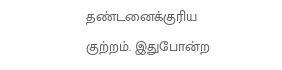தண்டனைக்குரிய குற்றம். இதுபோன்ற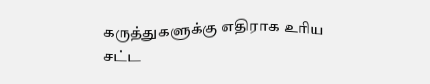கருத்துகளுக்கு எதிராக உரிய சட்ட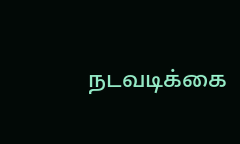நடவடிக்கை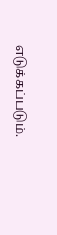எடுக்கப்படும்.